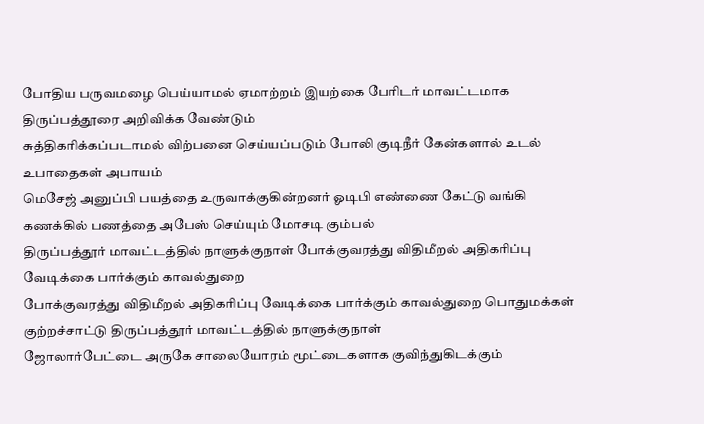போதிய பருவமழை பெய்யாமல் ஏமாற்றம் இயற்கை பேரிடர் மாவட்டமாக திருப்பத்தூரை அறிவிக்க வேண்டும்
சுத்திகரிக்கப்படாமல் விற்பனை செய்யப்படும் போலி குடிநீர் கேன்களால் உடல் உபாதைகள் அபாயம்
மெசேஜ் அனுப்பி பயத்தை உருவாக்குகின்றனர் ஓடிபி எண்ணை கேட்டு வங்கி கணக்கில் பணத்தை அபேஸ் செய்யும் மோசடி கும்பல்
திருப்பத்தூர் மாவட்டத்தில் நாளுக்குநாள் போக்குவரத்து விதிமீறல் அதிகரிப்பு வேடிக்கை பார்க்கும் காவல்துறை
போக்குவரத்து விதிமீறல் அதிகரிப்பு வேடிக்கை பார்க்கும் காவல்துறை பொதுமக்கள் குற்றச்சாட்டு திருப்பத்தூர் மாவட்டத்தில் நாளுக்குநாள்
ஜோலார்பேட்டை அருகே சாலையோரம் மூட்டைகளாக குவிந்துகிடக்கும்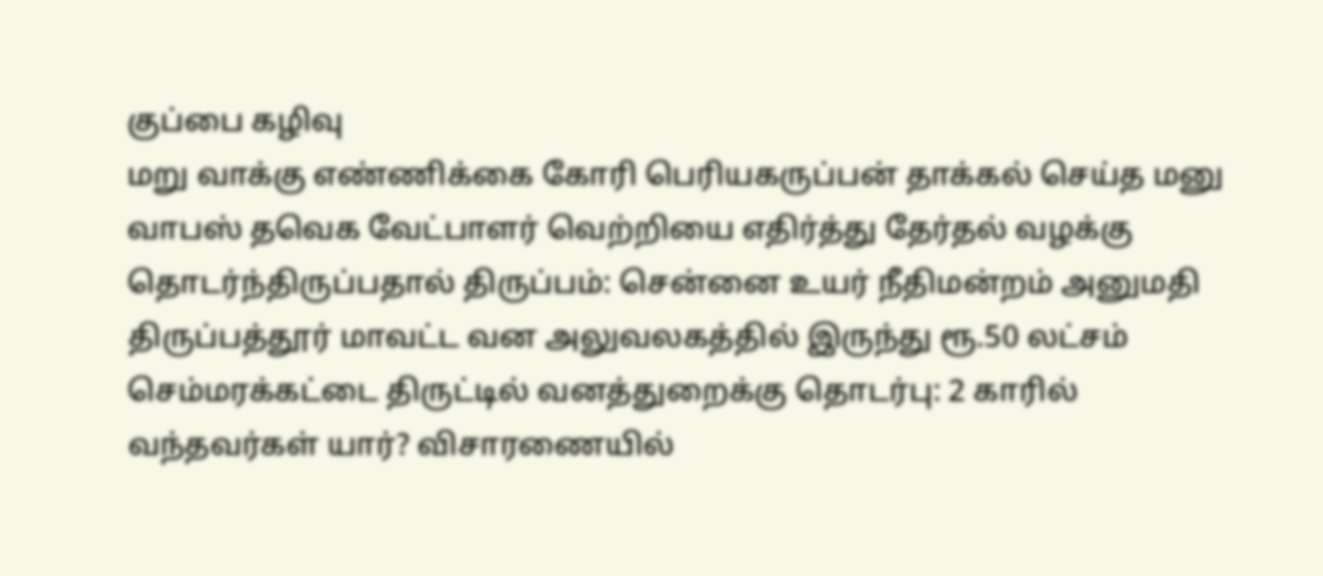குப்பை கழிவு
மறு வாக்கு எண்ணிக்கை கோரி பெரியகருப்பன் தாக்கல் செய்த மனு வாபஸ் தவெக வேட்பாளர் வெற்றியை எதிர்த்து தேர்தல் வழக்கு தொடர்ந்திருப்பதால் திருப்பம்: சென்னை உயர் நீதிமன்றம் அனுமதி
திருப்பத்தூர் மாவட்ட வன அலுவலகத்தில் இருந்து ரூ.50 லட்சம் செம்மரக்கட்டை திருட்டில் வனத்துறைக்கு தொடர்பு: 2 காரில் வந்தவர்கள் யார்? விசாரணையில்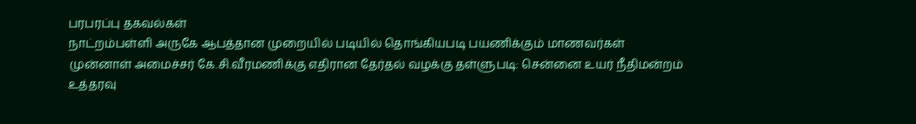பரபரப்பு தகவல்கள்
நாட்றம்பள்ளி அருகே ஆபத்தான முறையில் படியில் தொங்கியபடி பயணிக்கும் மாணவர்கள்
முன்னாள் அமைச்சர் கே.சி.வீரமணிக்கு எதிரான தேர்தல் வழக்கு தள்ளுபடி: சென்னை உயர் நீதிமன்றம் உத்தரவு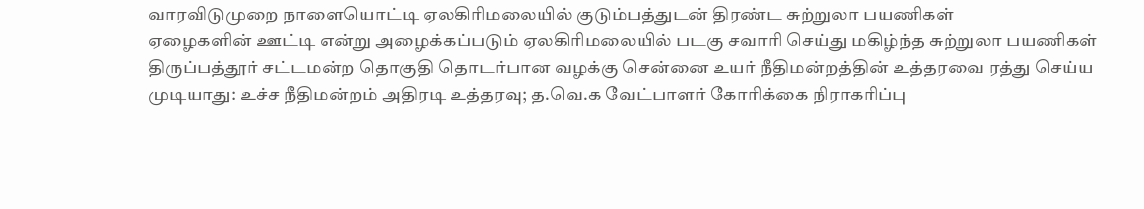வாரவிடுமுறை நாளையொட்டி ஏலகிரிமலையில் குடும்பத்துடன் திரண்ட சுற்றுலா பயணிகள்
ஏழைகளின் ஊட்டி என்று அழைக்கப்படும் ஏலகிரிமலையில் படகு சவாரி செய்து மகிழ்ந்த சுற்றுலா பயணிகள்
திருப்பத்தூர் சட்டமன்ற தொகுதி தொடர்பான வழக்கு சென்னை உயர் நீதிமன்றத்தின் உத்தரவை ரத்து செய்ய முடியாது: உச்ச நீதிமன்றம் அதிரடி உத்தரவு; த.வெ.க வேட்பாளர் கோரிக்கை நிராகரிப்பு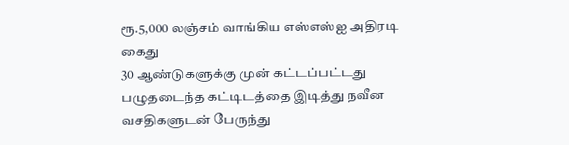ரூ.5,000 லஞ்சம் வாங்கிய எஸ்எஸ்ஐ அதிரடி கைது
30 ஆண்டுகளுக்கு முன் கட்டப்பட்டது பழுதடைந்த கட்டிடத்தை இடித்து நவீன வசதிகளுடன் பேருந்து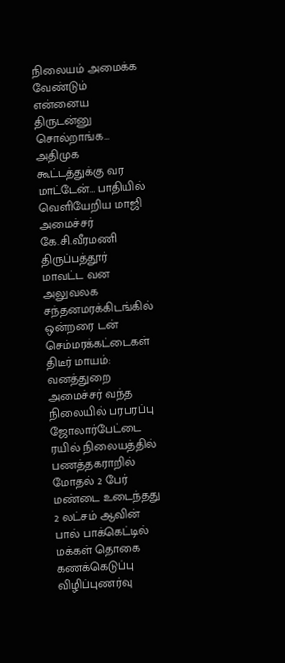நிலையம் அமைக்க வேண்டும்
என்னைய திருடன்னு சொல்றாங்க… அதிமுக கூட்டத்துக்கு வர மாட்டேன்… பாதியில் வெளியேறிய மாஜி அமைச்சர் கே.சி.வீரமணி
திருப்பத்தூர் மாவட்ட வன அலுவலக சந்தனமரக்கிடங்கில் ஒன்றரை டன் செம்மரக்கட்டைகள் திடீர் மாயம்: வனத்துறை அமைச்சர் வந்த நிலையில் பரபரப்பு
ஜோலார்பேட்டை ரயில் நிலையத்தில் பணத்தகராறில் மோதல் 2 பேர் மண்டை உடைந்தது
2 லட்சம் ஆவின் பால் பாக்கெட்டில் மக்கள் தொகை கணக்கெடுப்பு விழிப்புணர்வு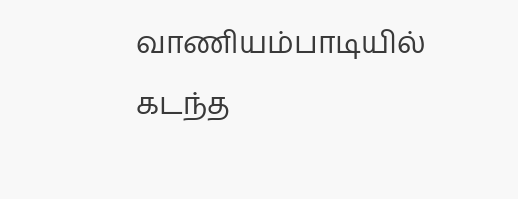வாணியம்பாடியில் கடந்த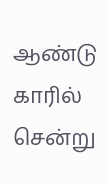ஆண்டு காரில் சென்று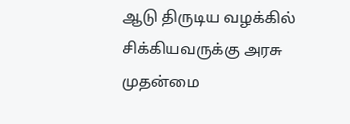ஆடு திருடிய வழக்கில் சிக்கியவருக்கு அரசு முதன்மை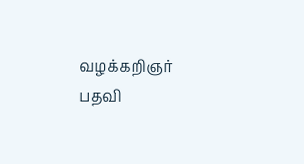வழக்கறிஞர் பதவி